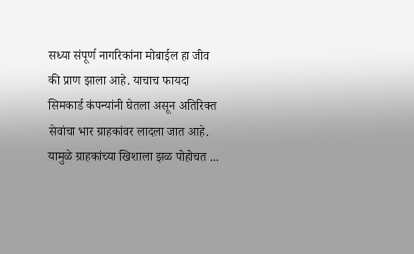सध्या संपूर्ण नागरिकांना मोबाईल हा जीव की प्राण झाला आहे. याचाच फायदा सिमकार्ड कंपन्यांनी घेतला असून अतिरिक्त सेवांचा भार ग्राहकांवर लादला जात आहे. यामुळे ग्राहकांच्या खिशाला झळ पोहोचत ...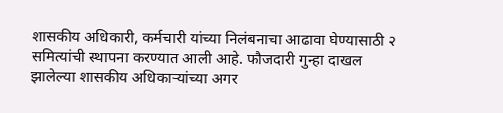शासकीय अधिकारी, कर्मचारी यांच्या निलंबनाचा आढावा घेण्यासाठी २ समित्यांची स्थापना करण्यात आली आहे. फौजदारी गुन्हा दाखल झालेल्या शासकीय अधिकाऱ्यांच्या अगर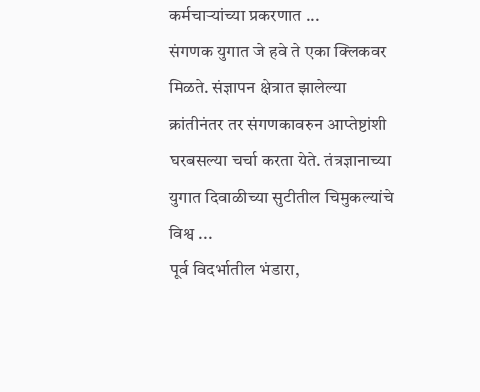कर्मचाऱ्यांच्या प्रकरणात ...
संगणक युगात जे हवे ते एका क्लिकवर मिळते. संज्ञापन क्षेत्रात झालेल्या क्रांतीनंतर तर संगणकावरुन आप्तेष्टांशी घरबसल्या चर्चा करता येते. तंत्रज्ञानाच्या युगात दिवाळीच्या सुटीतील चिमुकल्यांचे विश्व ...
पूर्व विदर्भातील भंडारा,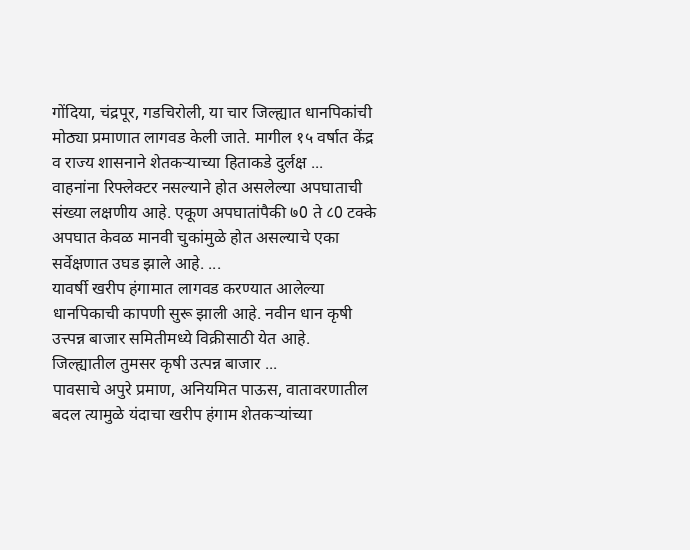गोंदिया, चंद्रपूर, गडचिरोली, या चार जिल्ह्यात धानपिकांची मोठ्या प्रमाणात लागवड केली जाते. मागील १५ वर्षात केंद्र व राज्य शासनाने शेतकऱ्याच्या हिताकडे दुर्लक्ष ...
वाहनांना रिफ्लेक्टर नसल्याने होत असलेल्या अपघाताची संख्या लक्षणीय आहे. एकूण अपघातांपैकी ७0 ते ८0 टक्के अपघात केवळ मानवी चुकांमुळे होत असल्याचे एका सर्वेक्षणात उघड झाले आहे. ...
यावर्षी खरीप हंगामात लागवड करण्यात आलेल्या धानपिकाची कापणी सुरू झाली आहे. नवीन धान कृषी उत्त्पन्न बाजार समितीमध्ये विक्रीसाठी येत आहे. जिल्ह्यातील तुमसर कृषी उत्पन्न बाजार ...
पावसाचे अपुरे प्रमाण, अनियमित पाऊस, वातावरणातील बदल त्यामुळे यंदाचा खरीप हंगाम शेतकऱ्यांच्या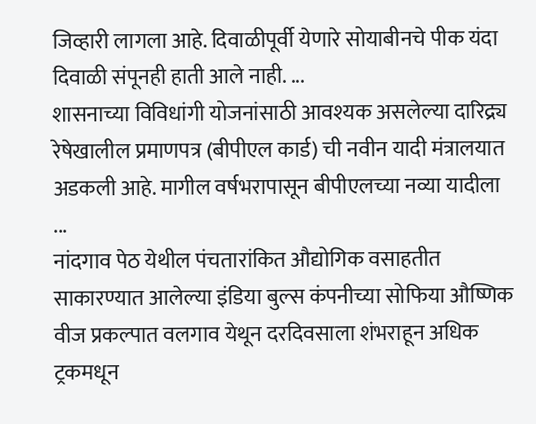जिव्हारी लागला आहे. दिवाळीपूर्वी येणारे सोयाबीनचे पीक यंदा दिवाळी संपूनही हाती आले नाही. ...
शासनाच्या विविधांगी योजनांसाठी आवश्यक असलेल्या दारिद्र्य रेषेखालील प्रमाणपत्र (बीपीएल कार्ड) ची नवीन यादी मंत्रालयात अडकली आहे. मागील वर्षभरापासून बीपीएलच्या नव्या यादीला ...
नांदगाव पेठ येथील पंचतारांकित औद्योगिक वसाहतीत साकारण्यात आलेल्या इंडिया बुल्स कंपनीच्या सोफिया औष्णिक वीज प्रकल्पात वलगाव येथून दरदिवसाला शंभराहून अधिक ट्रकमधून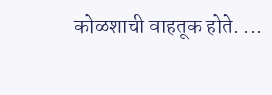कोळशाची वाहतूक होते. ...